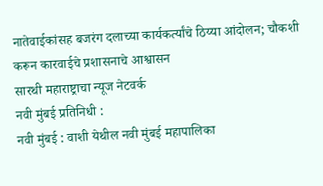नातेवाईकांसह बजरंग दलाच्या कार्यकर्त्यांचे ठिय्या आंदोलन; चौकशी करून कारवाईचे प्रशासनाचे आश्वासन
सारथी महाराष्ट्राचा न्यूज नेटवर्क
नवी मुंबई प्रतिनिधी :
नवी मुंबई : वाशी येथील नवी मुंबई महापालिका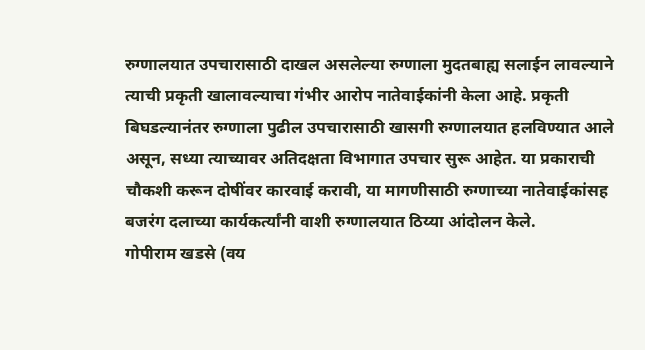रुग्णालयात उपचारासाठी दाखल असलेल्या रुग्णाला मुदतबाह्य सलाईन लावल्याने त्याची प्रकृती खालावल्याचा गंभीर आरोप नातेवाईकांनी केला आहे. प्रकृती बिघडल्यानंतर रुग्णाला पुढील उपचारासाठी खासगी रुग्णालयात हलविण्यात आले असून, सध्या त्याच्यावर अतिदक्षता विभागात उपचार सुरू आहेत. या प्रकाराची चौकशी करून दोषींवर कारवाई करावी, या मागणीसाठी रुग्णाच्या नातेवाईकांसह बजरंग दलाच्या कार्यकर्त्यांनी वाशी रुग्णालयात ठिय्या आंदोलन केले.
गोपीराम खडसे (वय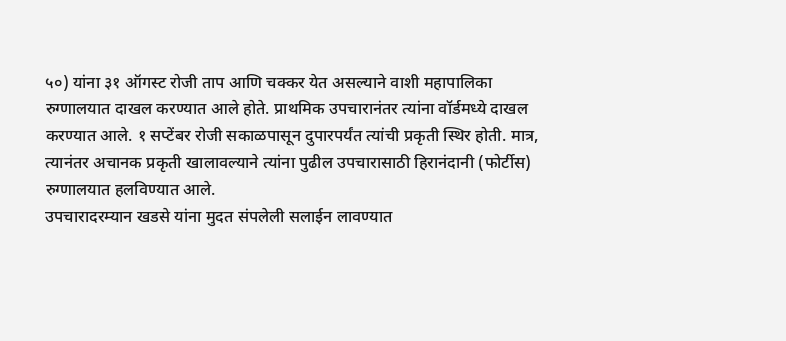५०) यांना ३१ ऑगस्ट रोजी ताप आणि चक्कर येत असल्याने वाशी महापालिका रुग्णालयात दाखल करण्यात आले होते. प्राथमिक उपचारानंतर त्यांना वॉर्डमध्ये दाखल करण्यात आले. १ सप्टेंबर रोजी सकाळपासून दुपारपर्यंत त्यांची प्रकृती स्थिर होती. मात्र, त्यानंतर अचानक प्रकृती खालावल्याने त्यांना पुढील उपचारासाठी हिरानंदानी (फोर्टीस) रुग्णालयात हलविण्यात आले.
उपचारादरम्यान खडसे यांना मुदत संपलेली सलाईन लावण्यात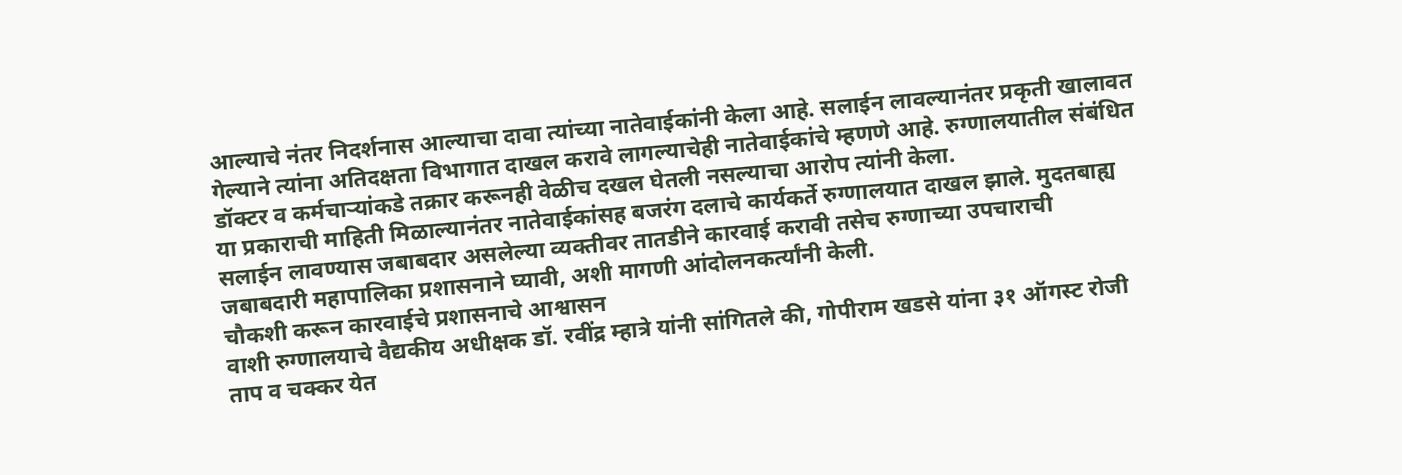आल्याचे नंतर निदर्शनास आल्याचा दावा त्यांच्या नातेवाईकांनी केला आहे. सलाईन लावल्यानंतर प्रकृती खालावत गेल्याने त्यांना अतिदक्षता विभागात दाखल करावे लागल्याचेही नातेवाईकांचे म्हणणे आहे. रुग्णालयातील संबंधित डॉक्टर व कर्मचाऱ्यांकडे तक्रार करूनही वेळीच दखल घेतली नसल्याचा आरोप त्यांनी केला.
या प्रकाराची माहिती मिळाल्यानंतर नातेवाईकांसह बजरंग दलाचे कार्यकर्ते रुग्णालयात दाखल झाले. मुदतबाह्य सलाईन लावण्यास जबाबदार असलेल्या व्यक्तीवर तातडीने कारवाई करावी तसेच रुग्णाच्या उपचाराची जबाबदारी महापालिका प्रशासनाने घ्यावी, अशी मागणी आंदोलनकर्त्यांनी केली.
चौकशी करून कारवाईचे प्रशासनाचे आश्वासन
वाशी रुग्णालयाचे वैद्यकीय अधीक्षक डॉ. रवींद्र म्हात्रे यांनी सांगितले की, गोपीराम खडसे यांना ३१ ऑगस्ट रोजी ताप व चक्कर येत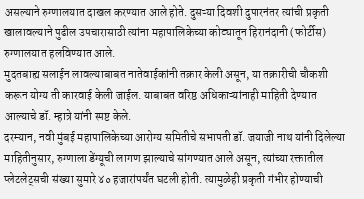असल्याने रुग्णालयात दाखल करण्यात आले होते. दुसऱ्या दिवशी दुपारनंतर त्यांची प्रकृती खालावल्याने पुढील उपचारासाठी त्यांना महापालिकेच्या कोट्यातून हिरानंदानी (फोर्टीस) रुग्णालयात हलविण्यात आले.
मुदतबाह्य सलाईन लावल्याबाबत नातेवाईकांनी तक्रार केली असून, या तक्रारीची चौकशी करून योग्य ती कारवाई केली जाईल. याबाबत वरिष्ठ अधिकाऱ्यांनाही माहिती देण्यात आल्याचे डॉ. म्हात्रे यांनी स्पष्ट केले.
दरम्यान, नवी मुंबई महापालिकेच्या आरोग्य समितीचे सभापती डॉ. जयाजी नाथ यांनी दिलेल्या माहितीनुसार, रुग्णाला डेंग्यूची लागण झाल्याचे सांगण्यात आले असून, त्यांच्या रक्तातील प्लेटलेट्सची संख्या सुमारे ४० हजारांपर्यंत घटली होती. त्यामुळेही प्रकृती गंभीर होण्याची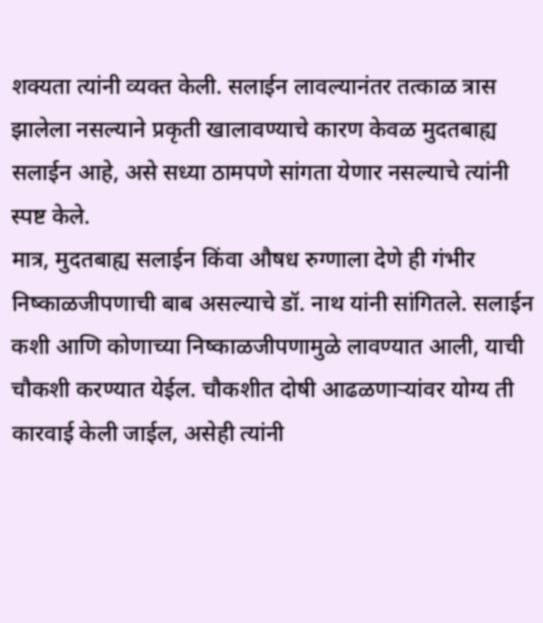शक्यता त्यांनी व्यक्त केली. सलाईन लावल्यानंतर तत्काळ त्रास झालेला नसल्याने प्रकृती खालावण्याचे कारण केवळ मुदतबाह्य सलाईन आहे, असे सध्या ठामपणे सांगता येणार नसल्याचे त्यांनी स्पष्ट केले.
मात्र, मुदतबाह्य सलाईन किंवा औषध रुग्णाला देणे ही गंभीर निष्काळजीपणाची बाब असल्याचे डॉ. नाथ यांनी सांगितले. सलाईन कशी आणि कोणाच्या निष्काळजीपणामुळे लावण्यात आली, याची चौकशी करण्यात येईल. चौकशीत दोषी आढळणाऱ्यांवर योग्य ती कारवाई केली जाईल, असेही त्यांनी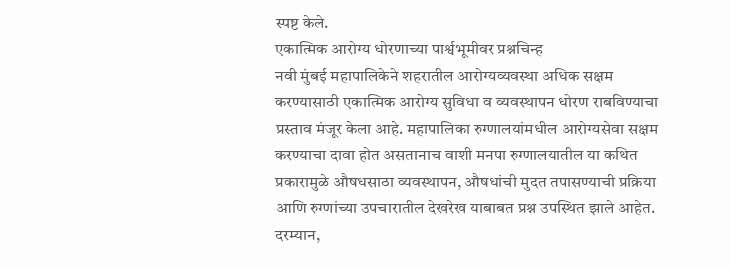स्पष्ट केले.
एकात्मिक आरोग्य धोरणाच्या पार्श्वभूमीवर प्रश्नचिन्ह
नवी मुंबई महापालिकेने शहरातील आरोग्यव्यवस्था अधिक सक्षम करण्यासाठी एकात्मिक आरोग्य सुविधा व व्यवस्थापन धोरण राबविण्याचा प्रस्ताव मंजूर केला आहे. महापालिका रुग्णालयांमधील आरोग्यसेवा सक्षम करण्याचा दावा होत असतानाच वाशी मनपा रुग्णालयातील या कथित प्रकारामुळे औषधसाठा व्यवस्थापन, औषधांची मुदत तपासण्याची प्रक्रिया आणि रुग्णांच्या उपचारातील देखरेख याबाबत प्रश्न उपस्थित झाले आहेत.
दरम्यान,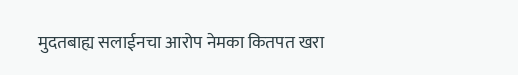मुदतबाह्य सलाईनचा आरोप नेमका कितपत खरा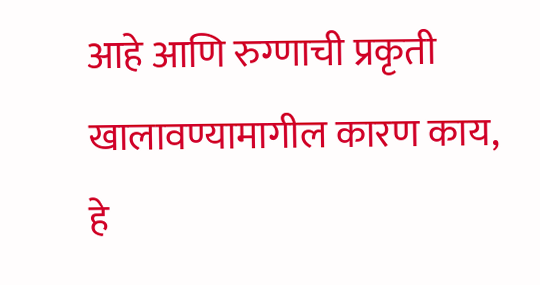आहे आणि रुग्णाची प्रकृती खालावण्यामागील कारण काय, हे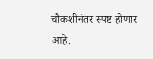चौकशीनंतर स्पष्ट होणार आहे.